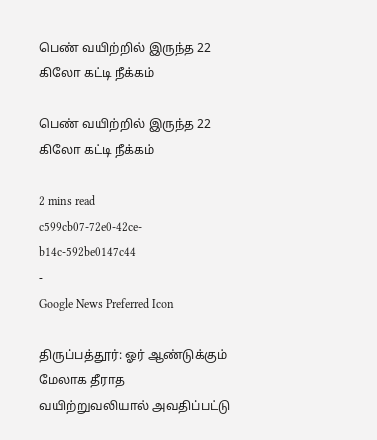பெண் வயிற்றில் இருந்த 22 கிலோ கட்டி நீக்கம்

பெண் வயிற்றில் இருந்த 22 கிலோ கட்டி நீக்கம்

2 mins read
c599cb07-72e0-42ce-b14c-592be0147c44
-
Google News Preferred Icon

திருப்பத்தூர்: ஓர் ஆண்டுக்கும் மேலாக தீராத வயிற்றுவலியால் அவதிப்பட்டு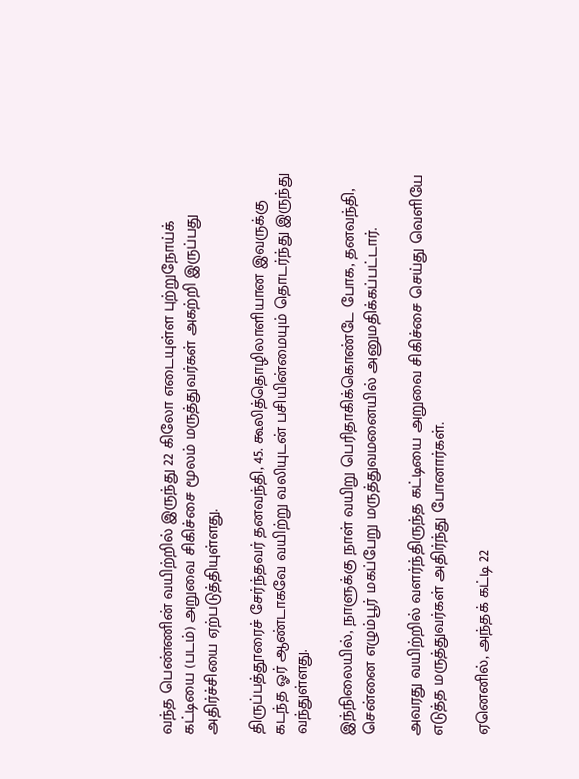வந்த பெண்ணின் வயிற்றில் இருந்து 22 கிலோ எடையுள்ள புற்றுநோய்க் கட்டியை (படம்) அறுவை சிகிச்சை மூலம் மருத்துவர்கள் அகற்றி இருப்பது அதிர்ச்சியை ஏற்படுத்தியுள்ளது.

திருப்பத்தூரைச் சேர்ந்தவர் தனவந்தி, 45. கூலித்தொழிலாளியான இவருக்கு கடந்த ஓர் ஆண்டாகவே வயிற்று வலியுடன் பசியின்மையும் தொடர்ந்து இருந்து வந்துள்ளது.

இந்நிலையில், நாளுக்கு நாள் வயிறு பெரிதாகிக்கொண்டே போக, தனவந்தி, சென்னை எழும்பூர் மகப்பேறு மருத்துவமனையில் அனுமதிக்கப்பட்டார்.

அவரது வயிற்றில் வளர்ந்திருந்த கட்டியை அறுவை சிகிச்சை செய்து வெளியே எடுத்த மருத்துவர்கள் அதிர்ந்து போனார்கள்.

ஏனெனில், அந்தக் கட்டி 22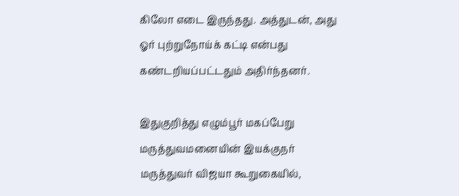கிலோ எடை இருந்தது. அத்துடன், அது ஓர் புற்றுநோய்க் கட்டி என்பது கண்டறியப்பட்டதும் அதிர்ந்தனர்.

இதுகுறித்து எழும்பூர் மகப்பேறு மருத்துவமனையின் இயக்குநர் மருத்துவர் விஜயா கூறுகையில்,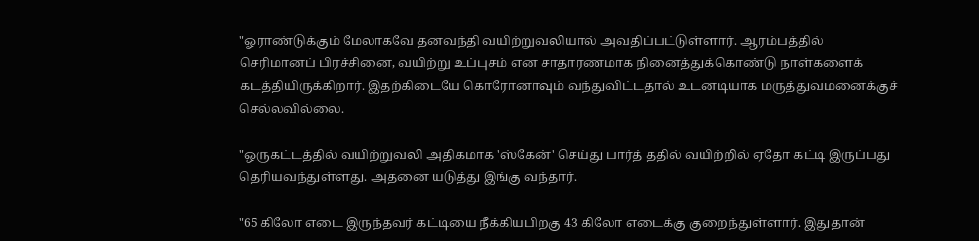"ஓராண்டுக்கும் மேலாகவே தனவந்தி வயிற்றுவலியால் அவதிப்பட்டுள்ளார். ஆரம்பத்தில் செரிமானப் பிரச்சினை, வயிற்று உப்புசம் என சாதாரணமாக நினைத்துக்கொண்டு நாள்களைக் கடத்தியிருக்கிறார். இதற்கிடையே கொரோனாவும் வந்துவிட்டதால் உடனடியாக மருத்துவமனைக்குச் செல்லவில்லை.

"ஒருகட்டத்தில் வயிற்றுவலி அதிகமாக 'ஸ்கேன்' செய்து பார்த் ததில் வயிற்றில் ஏதோ கட்டி இருப்பது தெரியவந்துள்ளது. அதனை யடுத்து இங்கு வந்தார்.

"65 கிலோ எடை இருந்தவர் கட்டியை நீக்கியபிறகு 43 கிலோ எடைக்கு குறைந்துள்ளார். இதுதான்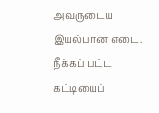அவருடைய இயல்பான எடை. நீக்கப் பட்ட கட்டியைப்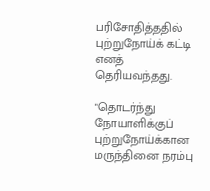பரிசோதித்ததில் புற்றுநோய்க் கட்டி எனத் தெரியவந்தது.

"தொடர்ந்து நோயாளிக்குப் புற்றுநோய்க்கான மருந்தினை நரம்பு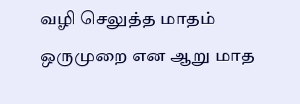வழி செலுத்த மாதம் ஒருமுறை என ஆறு மாத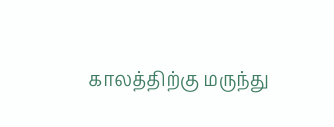காலத்திற்கு மருந்து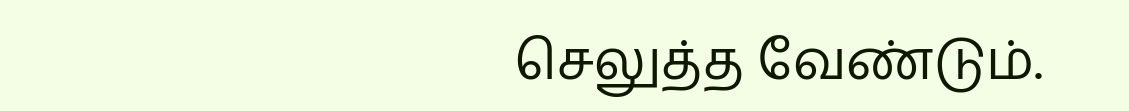செலுத்த வேண்டும்.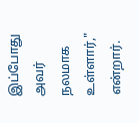இப்போது அவர் நலமாக உள்ளார்," என்றார்.